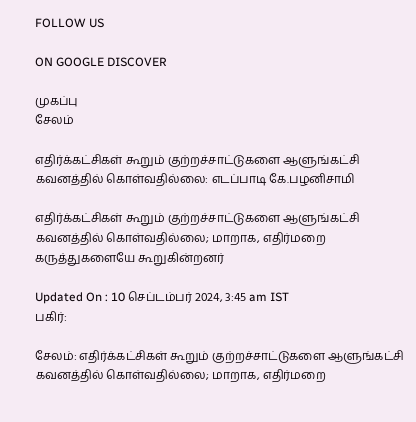FOLLOW US

ON GOOGLE DISCOVER

முகப்பு
சேலம்

எதிர்க்கட்சிகள் கூறும் குற்றச்சாட்டுகளை ஆளுங்கட்சி கவனத்தில் கொள்வதில்லை: எடப்பாடி கே.பழனிசாமி

எதிர்க்கட்சிகள் கூறும் குற்றச்சாட்டுகளை ஆளுங்கட்சி கவனத்தில் கொள்வதில்லை; மாறாக, எதிர்மறை கருத்துகளையே கூறுகின்றனர்

Updated On : 10 செப்டம்பர் 2024, 3:45 am IST
பகிர்:

சேலம்: எதிர்க்கட்சிகள் கூறும் குற்றச்சாட்டுகளை ஆளுங்கட்சி கவனத்தில் கொள்வதில்லை; மாறாக, எதிர்மறை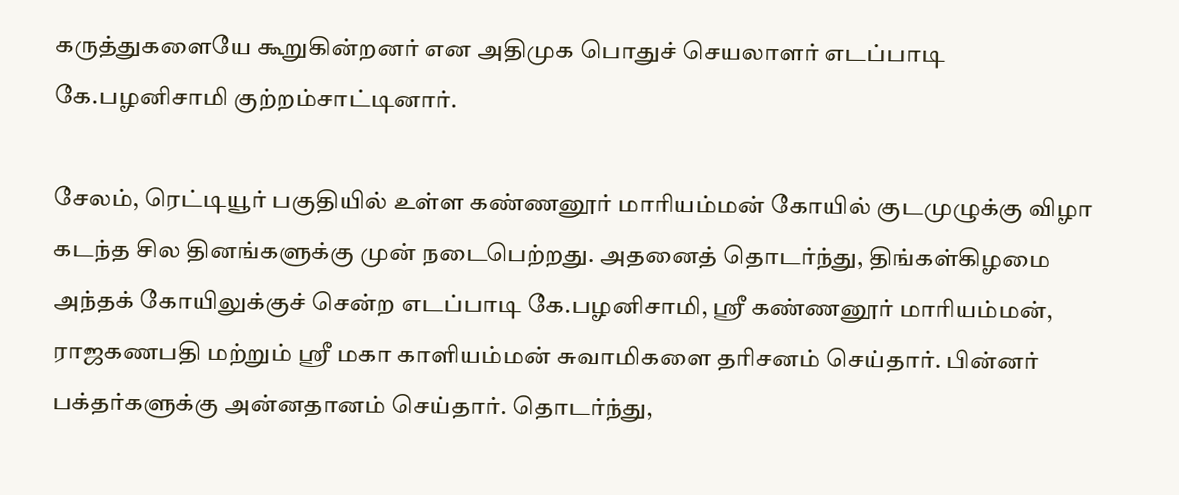கருத்துகளையே கூறுகின்றனர் என அதிமுக பொதுச் செயலாளர் எடப்பாடி கே.பழனிசாமி குற்றம்சாட்டினார்.

சேலம், ரெட்டியூர் பகுதியில் உள்ள கண்ணனூர் மாரியம்மன் கோயில் குடமுழுக்கு விழா கடந்த சில தினங்களுக்கு முன் நடைபெற்றது. அதனைத் தொடர்ந்து, திங்கள்கிழமை அந்தக் கோயிலுக்குச் சென்ற எடப்பாடி கே.பழனிசாமி, ஸ்ரீ கண்ணனூர் மாரியம்மன், ராஜகணபதி மற்றும் ஸ்ரீ மகா காளியம்மன் சுவாமிகளை தரிசனம் செய்தார். பின்னர் பக்தர்களுக்கு அன்னதானம் செய்தார். தொடர்ந்து,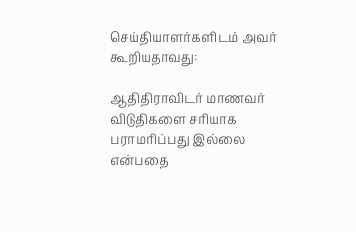செய்தியாளர்களிடம் அவர் கூறியதாவது:

ஆதிதிராவிடர் மாணவர் விடுதிகளை சரியாக பராமரிப்பது இல்லை என்பதை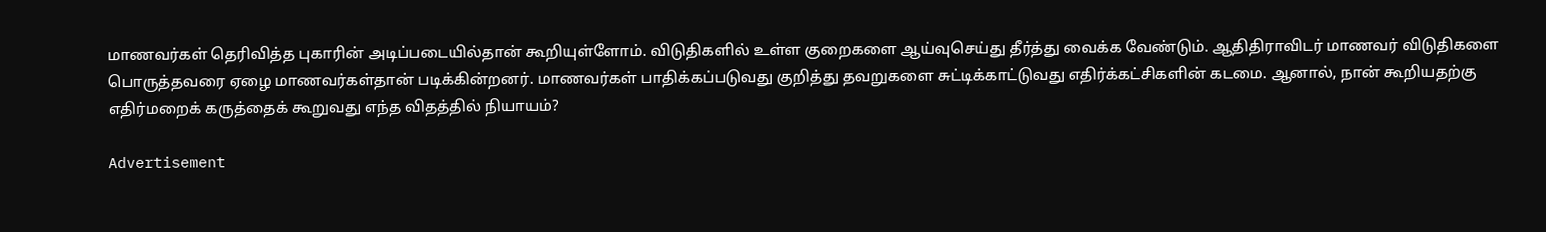மாணவர்கள் தெரிவித்த புகாரின் அடிப்படையில்தான் கூறியுள்ளோம். விடுதிகளில் உள்ள குறைகளை ஆய்வுசெய்து தீர்த்து வைக்க வேண்டும். ஆதிதிராவிடர் மாணவர் விடுதிகளை பொருத்தவரை ஏழை மாணவர்கள்தான் படிக்கின்றனர். மாணவர்கள் பாதிக்கப்படுவது குறித்து தவறுகளை சுட்டிக்காட்டுவது எதிர்க்கட்சிகளின் கடமை. ஆனால், நான் கூறியதற்கு எதிர்மறைக் கருத்தைக் கூறுவது எந்த விதத்தில் நியாயம்?

Advertisement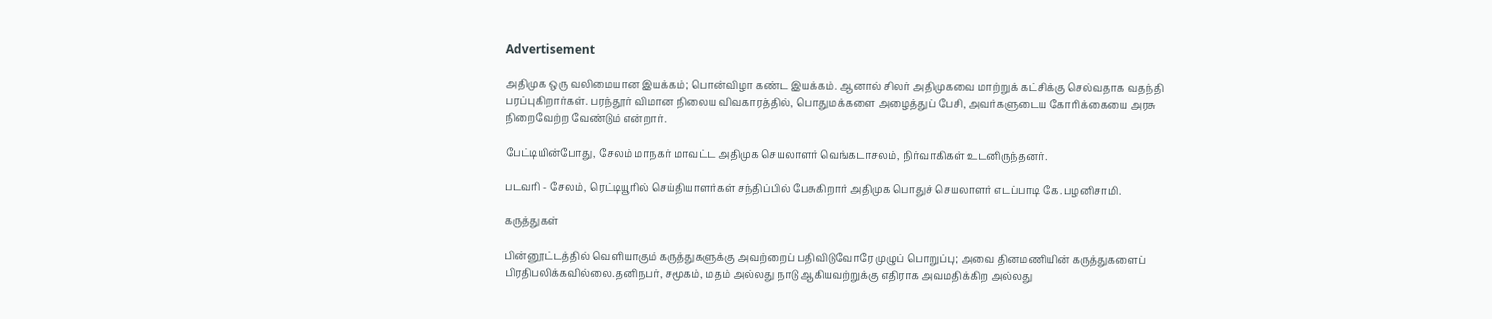Advertisement

அதிமுக ஒரு வலிமையான இயக்கம்; பொன்விழா கண்ட இயக்கம். ஆனால் சிலர் அதிமுகவை மாற்றுக் கட்சிக்கு செல்வதாக வதந்தி பரப்புகிறார்கள். பரந்தூர் விமான நிலைய விவகாரத்தில், பொதுமக்களை அழைத்துப் பேசி, அவர்களுடைய கோரிக்கையை அரசு நிறைவேற்ற வேண்டும் என்றார்.

பேட்டியின்போது, சேலம் மாநகர் மாவட்ட அதிமுக செயலாளர் வெங்கடாசலம், நிர்வாகிகள் உடனிருந்தனர்.

படவரி - சேலம், ரெட்டியூரில் செய்தியாளர்கள் சந்திப்பில் பேசுகிறார் அதிமுக பொதுச் செயலாளர் எடப்பாடி கே.பழனிசாமி.

கருத்துகள்

பின்னூட்டத்தில் வெளியாகும் கருத்துகளுக்கு அவற்றைப் பதிவிடுவோரே முழுப் பொறுப்பு; அவை தினமணியின் கருத்துகளைப் பிரதிபலிக்கவில்லை.தனிநபர், சமூகம், மதம் அல்லது நாடு ஆகியவற்றுக்கு எதிராக அவமதிக்கிற அல்லது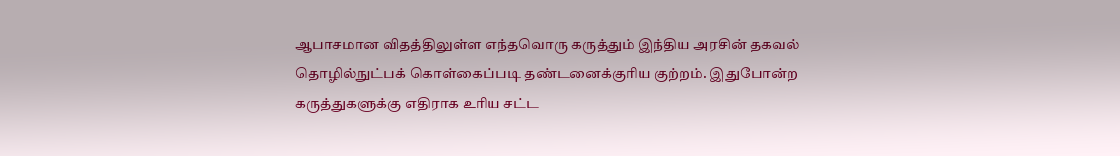ஆபாசமான விதத்திலுள்ள எந்தவொரு கருத்தும் இந்திய அரசின் தகவல் தொழில்நுட்பக் கொள்கைப்படி தண்டனைக்குரிய குற்றம். இதுபோன்ற கருத்துகளுக்கு எதிராக உரிய சட்ட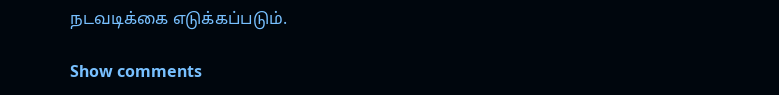நடவடிக்கை எடுக்கப்படும்.

Show comments